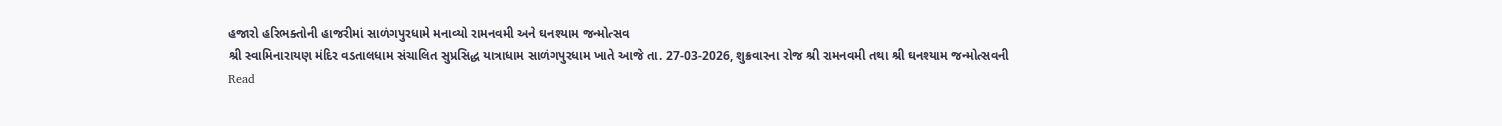હજારો હરિભક્તોની હાજરીમાં સાળંગપુરધામે મનાવ્યો રામનવમી અને ઘનશ્યામ જન્મોત્સવ
શ્રી સ્વામિનારાયણ મંદિર વડતાલધામ સંચાલિત સુપ્રસિદ્ધ યાત્રાધામ સાળંગપુરધામ ખાતે આજે તા. 27-03-2026, શુક્રવારના રોજ શ્રી રામનવમી તથા શ્રી ઘનશ્યામ જન્મોત્સવની
Read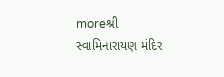moreશ્રી સ્વામિનારાયણ મંદિર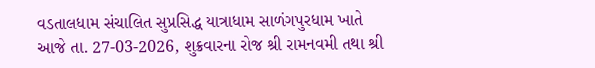વડતાલધામ સંચાલિત સુપ્રસિદ્ધ યાત્રાધામ સાળંગપુરધામ ખાતે આજે તા. 27-03-2026, શુક્રવારના રોજ શ્રી રામનવમી તથા શ્રી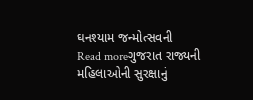ઘનશ્યામ જન્મોત્સવની
Read moreગુજરાત રાજ્યની મહિલાઓની સુરક્ષાનું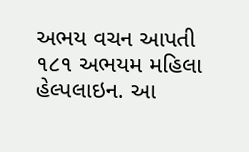અભય વચન આપતી ૧૮૧ અભયમ મહિલા હેલ્પલાઇન. આ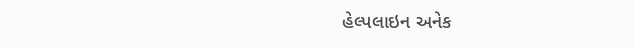હેલ્પલાઇન અનેક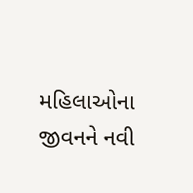મહિલાઓના જીવનને નવી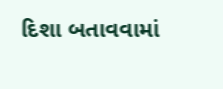દિશા બતાવવામાં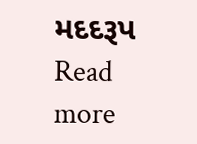મદદરૂપ
Read more